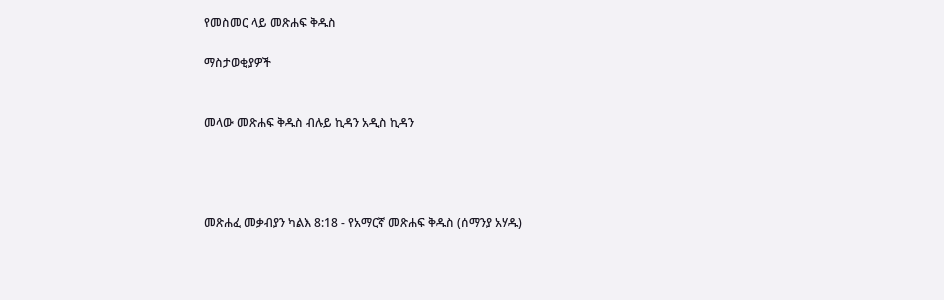የመስመር ላይ መጽሐፍ ቅዱስ

ማስታወቂያዎች


መላው መጽሐፍ ቅዱስ ብሉይ ኪዳን አዲስ ኪዳን




መጽሐፈ መቃብያን ካልእ 8:18 - የአማርኛ መጽሐፍ ቅዱስ (ሰማንያ አሃዱ)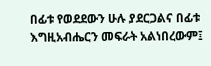በፊቱ የወደደውን ሁሉ ያደርጋልና በፊቱ እግዚአብሔርን መፍራት አልነበረውም፤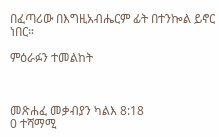በፈጣሪው በእግዚአብሔርም ፊት በተንኰል ይኖር ነበር።

ምዕራፉን ተመልከት



መጽሐፈ መቃብያን ካልእ 8:18
0 ተሻማሚ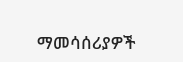ማመሳሰሪያዎች